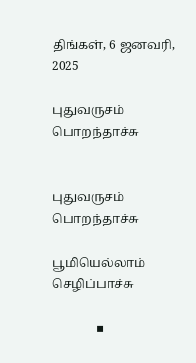திங்கள், 6 ஜனவரி, 2025

புதுவருசம் பொறந்தாச்சு


புதுவருசம் பொறந்தாச்சு

பூமியெல்லாம் செழிப்பாச்சு

              ▪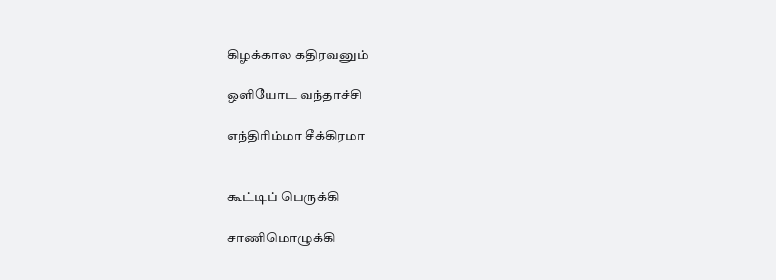கிழக்கால கதிரவனும்

ஒளியோட வந்தாச்சி

எந்திரிம்மா சீக்கிரமா


கூட்டிப் பெருக்கி

சாணிமொழுக்கி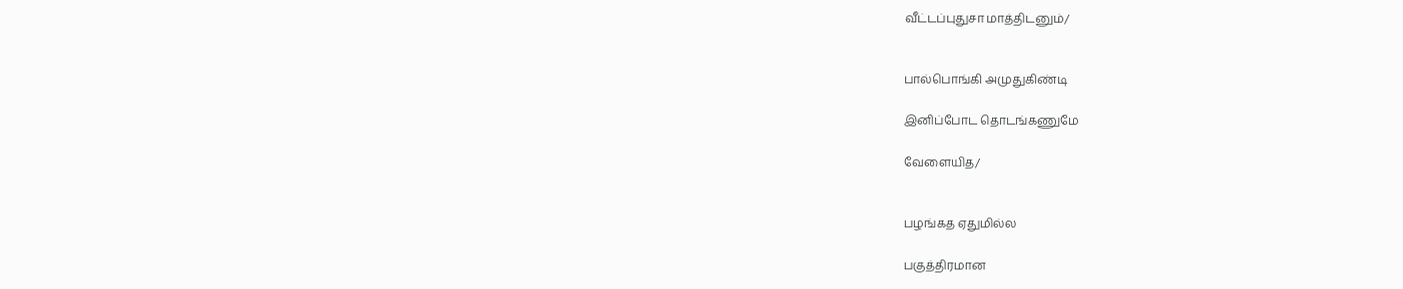வீட்டப்புதுசா மாத்திடனும்/


பால்பொங்கி அமுதுகிண்டி

இனிப்போட தொடங்கணுமே

வேளையித/


பழங்கத ஏதுமில்ல

பகுத்திரமான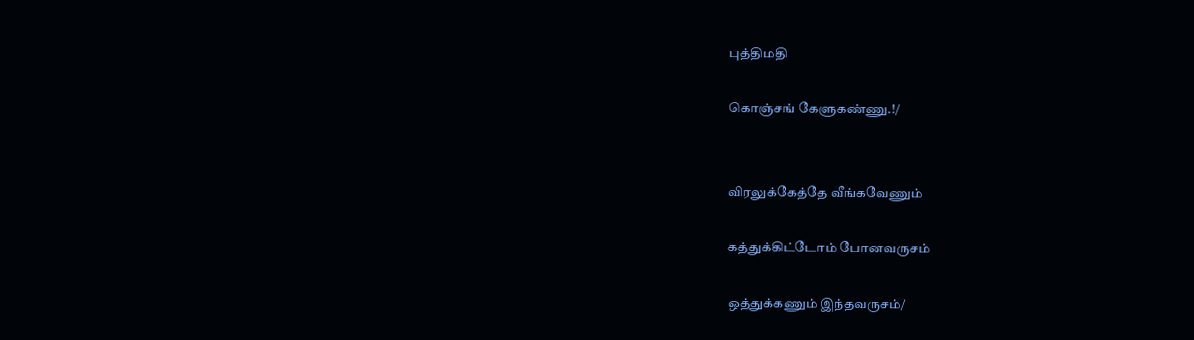புத்திமதி

கொஞ்சங் கேளுகண்ணு.!/


விரலுக்கேத்தே வீங்கவேணும்

கத்துக்கிட்டோம் போனவருசம்

ஒத்துக்கணும் இந்தவருசம்/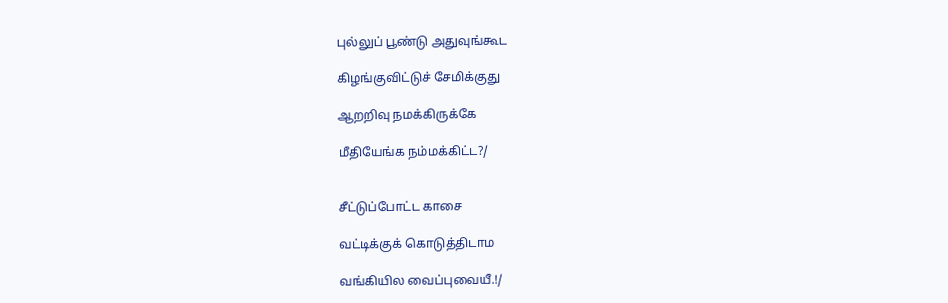புல்லுப் பூண்டு அதுவுங்கூட

கிழங்குவிட்டுச் சேமிக்குது

ஆறறிவு நமக்கிருக்கே

மீதியேங்க நம்மக்கிட்ட?/


சீட்டுப்போட்ட காசை

வட்டிக்குக் கொடுத்திடாம

வங்கியில வைப்புவையீ.!/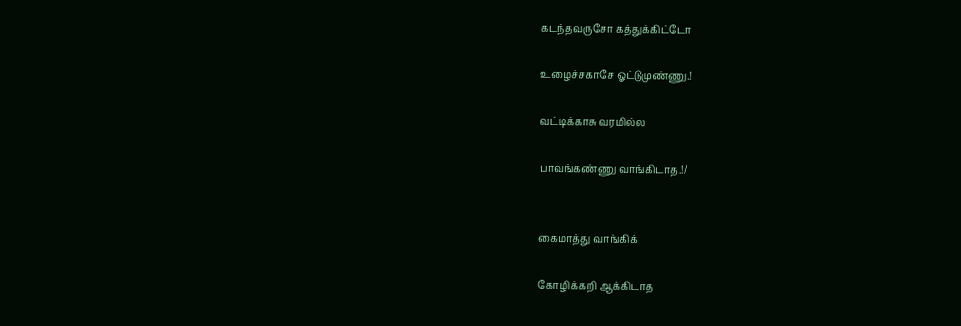கடந்தவருசோ கத்துக்கிட்டோ

உழைச்சகாசே ஓட்டுமுண்ணு.!

வட்டிக்காசு வரமில்ல

பாவங்கண்ணு வாங்கிடாத.!/


கைமாத்து வாங்கிக்

கோழிக்கறி ஆக்கிடாத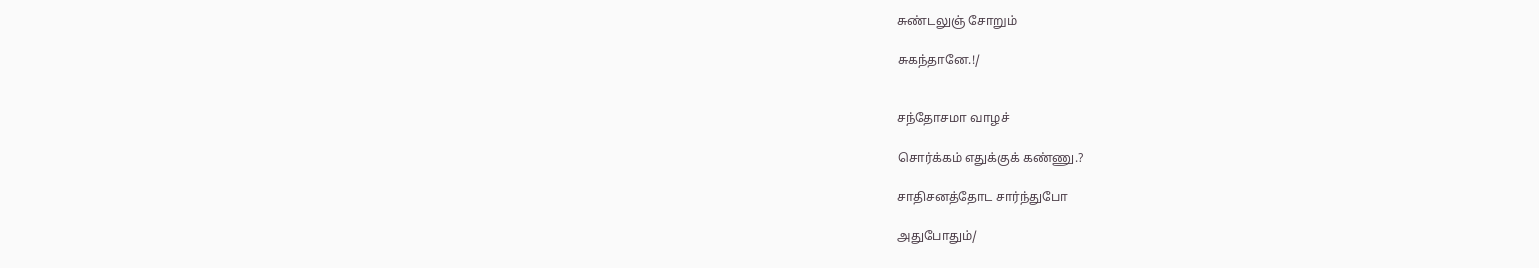சுண்டலுஞ் சோறும்

சுகந்தானே.!/


சந்தோசமா வாழச்

சொர்க்கம் எதுக்குக் கண்ணு.?

சாதிசனத்தோட சார்ந்துபோ

அதுபோதும்/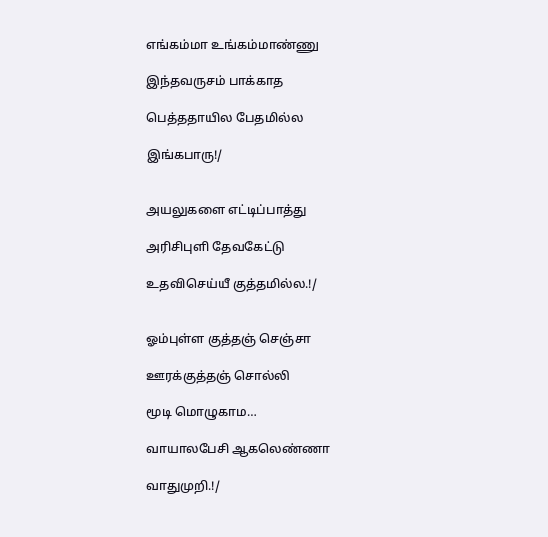எங்கம்மா உங்கம்மாண்ணு

இந்தவருசம் பாக்காத

பெத்ததாயில பேதமில்ல

இங்கபாரு!/


அயலுகளை எட்டிப்பாத்து

அரிசிபுளி தேவகேட்டு

உதவிசெய்யீ குத்தமில்ல.!/


ஓம்புள்ள குத்தஞ் செஞ்சா

ஊரக்குத்தஞ் சொல்லி

மூடி மொழுகாம…

வாயாலபேசி ஆகலெண்ணா

வாதுமுறி.!/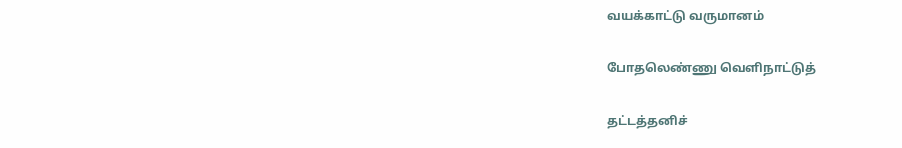வயக்காட்டு வருமானம்

போதலெண்ணு வெளிநாட்டுத்

தட்டத்தனிச்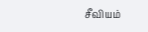சீவியம்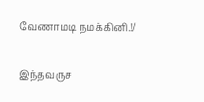வேணாமடி நமக்கினி.!/


இந்தவருச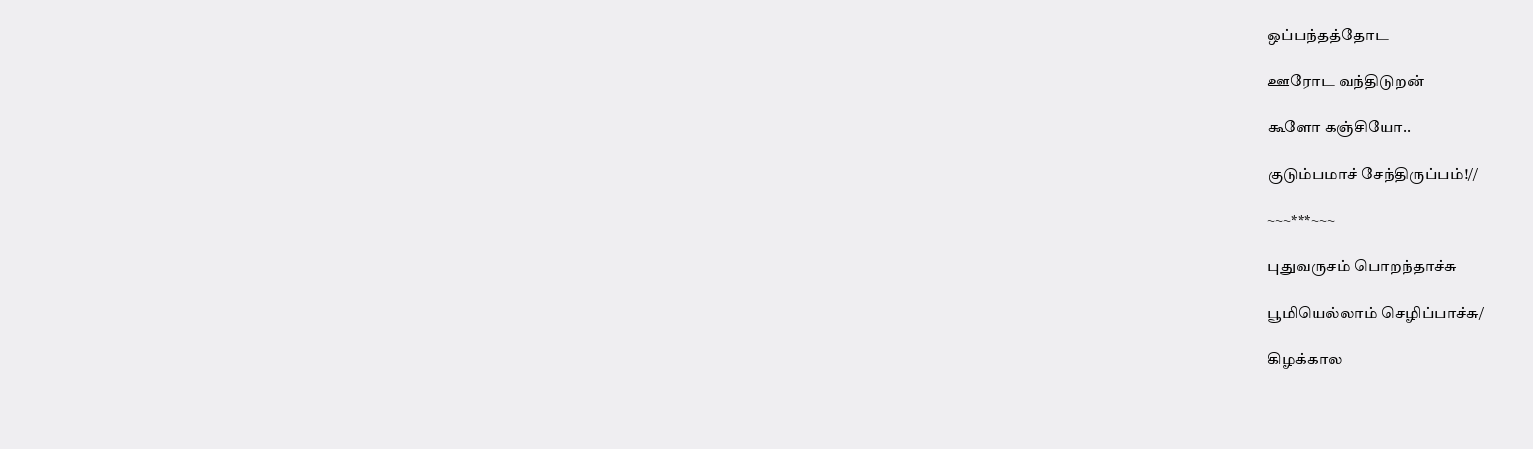ஒப்பந்தத்தோட

ஊரோட வந்திடுறன்

கூளோ கஞ்சியோ..

குடும்பமாச் சேந்திருப்பம்!//

~~~***~~~

புதுவருசம் பொறந்தாச்சு

பூமியெல்லாம் செழிப்பாச்சு/

கிழக்கால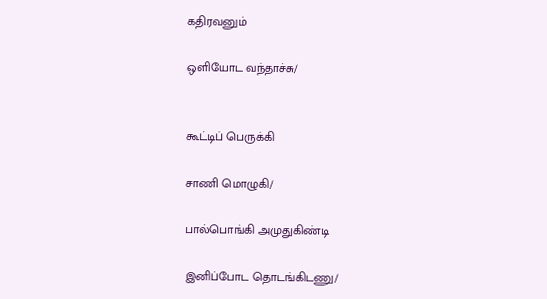கதிரவனும்

ஒளியோட வந்தாச்சு/


கூட்டிப் பெருக்கி

சாணி மொழுகி/

பால்பொங்கி அமுதுகிண்டி

இனிப்போட தொடங்கிடணு/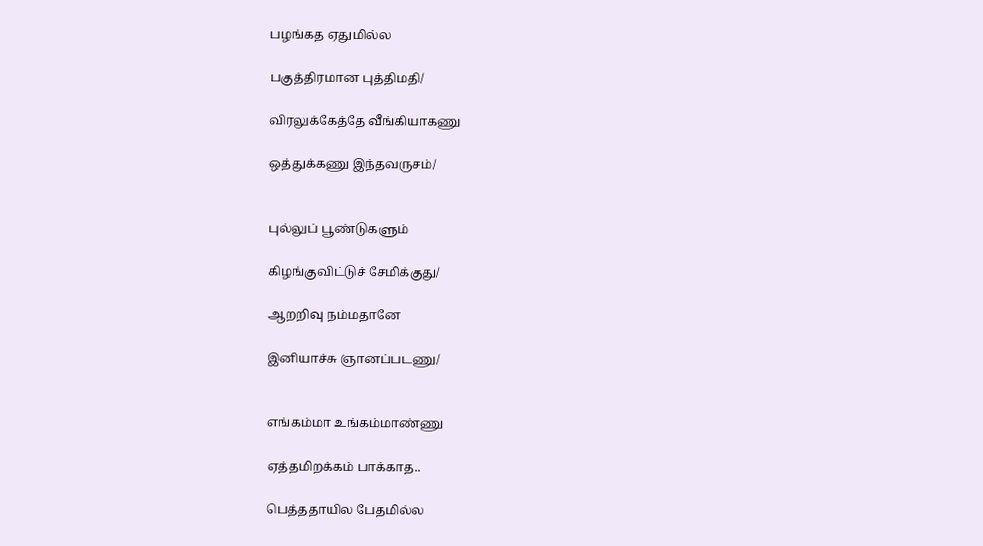பழங்கத ஏதுமில்ல

பகுத்திரமான புத்திமதி/

விரலுக்கேத்தே வீங்கியாகணு

ஒத்துக்கணு இந்தவருசம்/


புல்லுப் பூண்டுகளும்

கிழங்குவிட்டுச் சேமிக்குது/

ஆறறிவு நம்மதானே

இனியாச்சு ஞானப்படணு/


எங்கம்மா உங்கம்மாண்ணு

ஏத்தமிறக்கம் பாக்காத..

பெத்ததாயில பேதமில்ல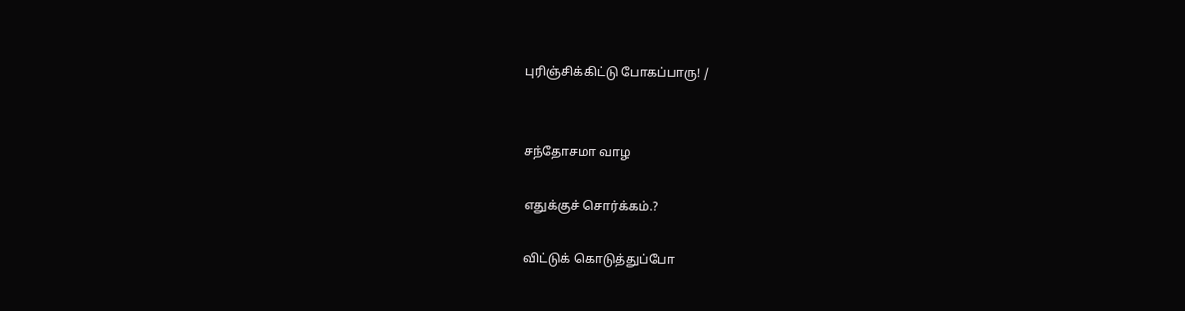புரிஞ்சிக்கிட்டு போகப்பாரு! /


சந்தோசமா வாழ

எதுக்குச் சொர்க்கம்.?

விட்டுக் கொடுத்துப்போ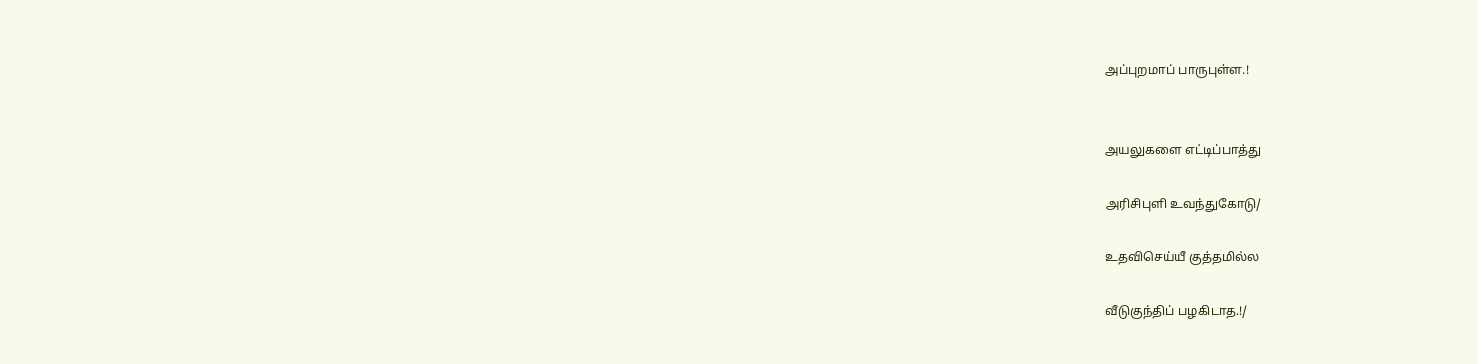அப்புறமாப் பாருபுள்ள.!


அயலுகளை எட்டிப்பாத்து

அரிசிபுளி உவந்துகோடு/

உதவிசெய்யீ குத்தமில்ல

வீடுகுந்திப் பழகிடாத.!/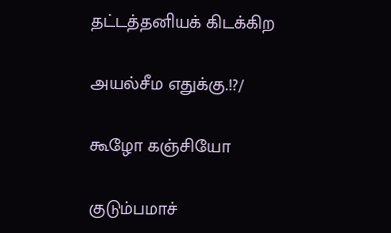தட்டத்தனியக் கிடக்கிற

அயல்சீம எதுக்கு.!?/

கூழோ கஞ்சியோ

குடும்பமாச்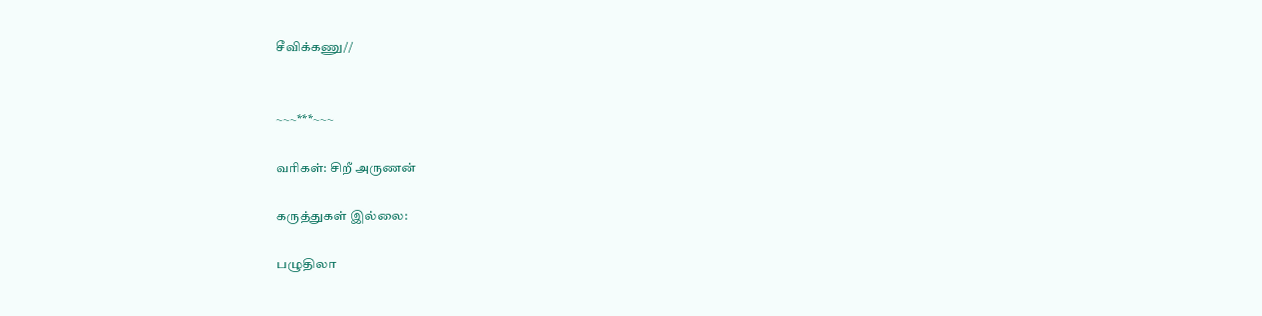சீவிக்கணு//


~~~***~~~

வரிகள்: சிறீ அருணன்

கருத்துகள் இல்லை:

பழுதிலா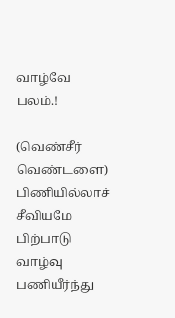வாழ்வே பலம்.!

(வெண்சீர் வெண்டளை) பிணியில்லாச் சீவியமே பிற்பாடு வாழ்வு பணியீர்ந்து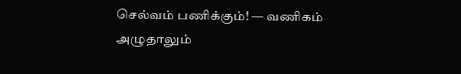செல்வம் பணிக்கும்! — வணிகம் அழுதாலும்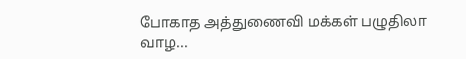போகாத அத்துணைவி மக்கள் பழுதிலா வாழ...